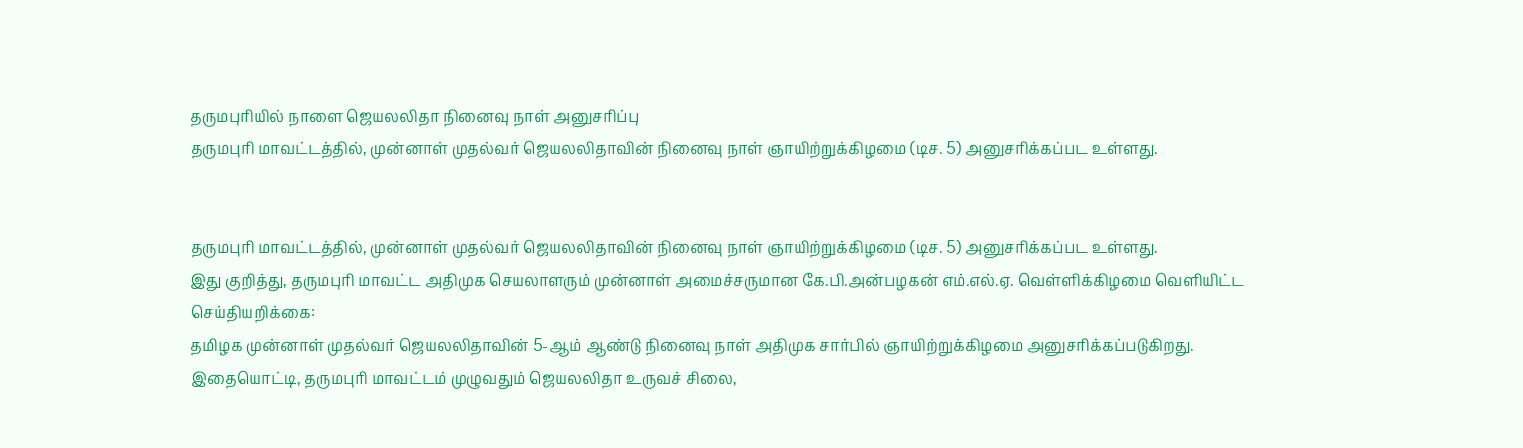தருமபுரியில் நாளை ஜெயலலிதா நினைவு நாள் அனுசரிப்பு
தருமபுரி மாவட்டத்தில், முன்னாள் முதல்வர் ஜெயலலிதாவின் நினைவு நாள் ஞாயிற்றுக்கிழமை (டிச. 5) அனுசரிக்கப்பட உள்ளது.


தருமபுரி மாவட்டத்தில், முன்னாள் முதல்வர் ஜெயலலிதாவின் நினைவு நாள் ஞாயிற்றுக்கிழமை (டிச. 5) அனுசரிக்கப்பட உள்ளது.
இது குறித்து, தருமபுரி மாவட்ட அதிமுக செயலாளரும் முன்னாள் அமைச்சருமான கே.பி.அன்பழகன் எம்.எல்.ஏ. வெள்ளிக்கிழமை வெளியிட்ட செய்தியறிக்கை:
தமிழக முன்னாள் முதல்வர் ஜெயலலிதாவின் 5-ஆம் ஆண்டு நினைவு நாள் அதிமுக சார்பில் ஞாயிற்றுக்கிழமை அனுசரிக்கப்படுகிறது.
இதையொட்டி, தருமபுரி மாவட்டம் முழுவதும் ஜெயலலிதா உருவச் சிலை,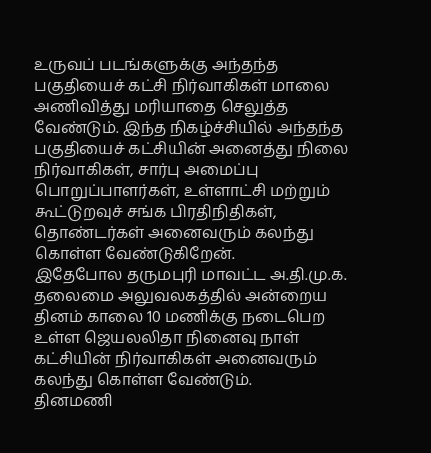உருவப் படங்களுக்கு அந்தந்த பகுதியைச் கட்சி நிர்வாகிகள் மாலை அணிவித்து மரியாதை செலுத்த வேண்டும். இந்த நிகழ்ச்சியில் அந்தந்த பகுதியைச் கட்சியின் அனைத்து நிலை நிர்வாகிகள், சார்பு அமைப்பு பொறுப்பாளர்கள், உள்ளாட்சி மற்றும் கூட்டுறவுச் சங்க பிரதிநிதிகள், தொண்டர்கள் அனைவரும் கலந்து கொள்ள வேண்டுகிறேன்.
இதேபோல தருமபுரி மாவட்ட அ.தி.மு.க. தலைமை அலுவலகத்தில் அன்றைய தினம் காலை 10 மணிக்கு நடைபெற உள்ள ஜெயலலிதா நினைவு நாள் கட்சியின் நிர்வாகிகள் அனைவரும் கலந்து கொள்ள வேண்டும்.
தினமணி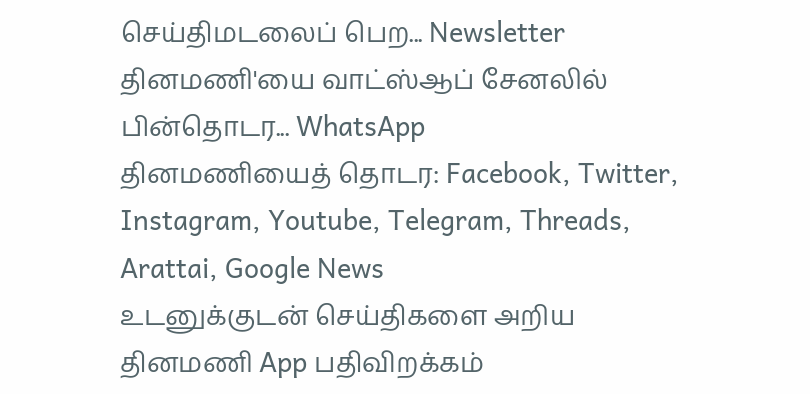செய்திமடலைப் பெற... Newsletter
தினமணி'யை வாட்ஸ்ஆப் சேனலில் பின்தொடர... WhatsApp
தினமணியைத் தொடர: Facebook, Twitter, Instagram, Youtube, Telegram, Threads, Arattai, Google News
உடனுக்குடன் செய்திகளை அறிய தினமணி App பதிவிறக்கம்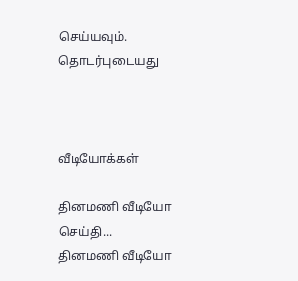செய்யவும்.
தொடர்புடையது



வீடியோக்கள்

தினமணி வீடியோ செய்தி...
தினமணி வீடியோ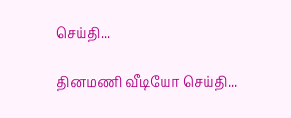செய்தி...

தினமணி வீடியோ செய்தி...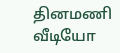தினமணி வீடியோ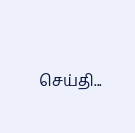செய்தி...